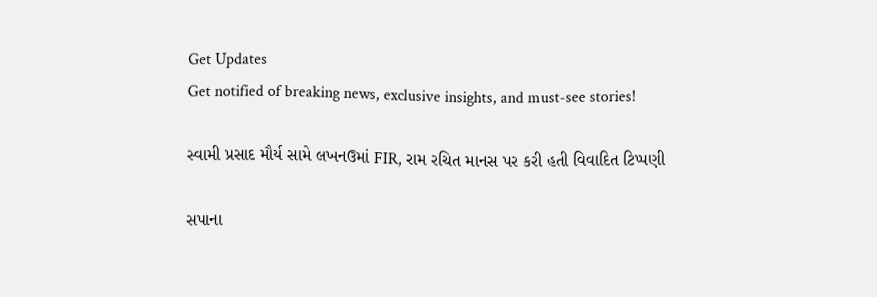Get Updates
Get notified of breaking news, exclusive insights, and must-see stories!

સ્વામી પ્રસાદ મૌર્ય સામે લખનઉમાં FIR, રામ રચિત માનસ પર કરી હતી વિવાદિત ટિપ્પણી

સપાના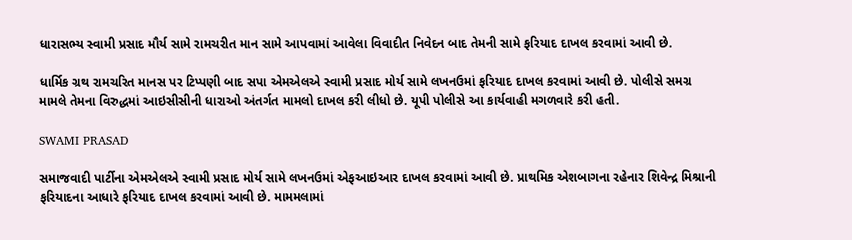ધારાસભ્ય સ્વામી પ્રસાદ મૌર્ય સામે રામચરીત માન સામે આપવામાં આવેલા વિવાદીત નિવેદન બાદ તેમની સામે ફરિયાદ દાખલ કરવામાં આવી છે.

ધાર્મિક ગ્રથ રામચરિત માનસ પર ટિપ્પણી બાદ સપા એમએલએ સ્વામી પ્રસાદ મોર્ય સામે લખનઉમાં ફરિયાદ દાખલ કરવામાં આવી છે. પોલીસે સમગ્ર મામલે તેમના વિરુદ્ધમાં આઇસીસીની ધારાઓ અંતર્ગત મામલો દાખલ કરી લીધો છે. યૂપી પોલીસે આ કાર્યવાહી મગળવારે કરી હતી.

SWAMI PRASAD

સમાજવાદી પાર્ટીના એમએલએ સ્વામી પ્રસાદ મોર્ય સામે લખનઉમાં એફઆઇઆર દાખલ કરવામાં આવી છે. પ્રાથમિક એશબાગના રહેનાર શિવેન્દ્ર મિશ્રાની ફરિયાદના આધારે ફરિયાદ દાખલ કરવામાં આવી છે. મામમલામાં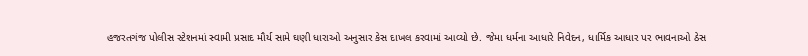હજરતગંજ પોલીસ સ્ટેશનમાં સ્વામી પ્રસાદ મૌર્ય સામે ઘણી ધારાઓ અનુસાર કેસ દાખલ કરવામાં આવ્યો છે. જેમા ધર્મના આધારે નિવેદન, ધાર્મિક આધાર પર ભાવનાઓ ઠેસ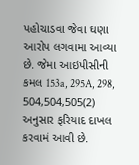પહોચાડવા જેવા ઘણા આરોપ લગવામા આવ્યા છે. જેમા આઇપીસીની કમલ 153a, 295A, 298, 504,504,505(2) અનુસાર ફરિયાદ દાખલ કરવામં આવી છે.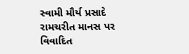સ્વામી મૌર્ય પ્રસાદે રામચરીત માનસ પર વિવાદિત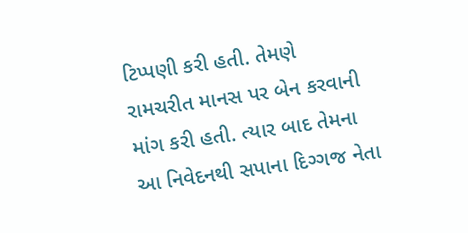ટિપ્પણી કરી હતી. તેમણે રામચરીત માનસ પર બેન કરવાની માંગ કરી હતી. ત્યાર બાદ તેમના આ નિવેદનથી સપાના દિગ્ગજ નેતા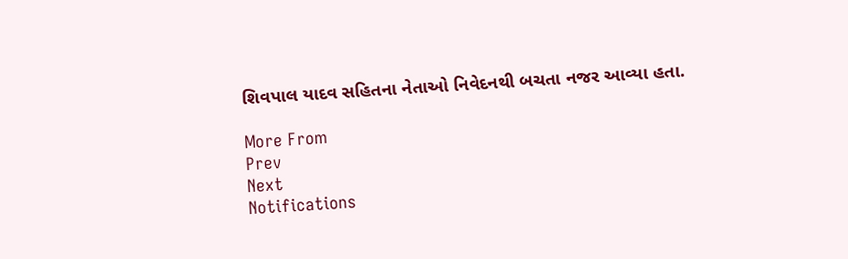શિવપાલ યાદવ સહિતના નેતાઓ નિવેદનથી બચતા નજર આવ્યા હતા.

More From
Prev
Next
Notifications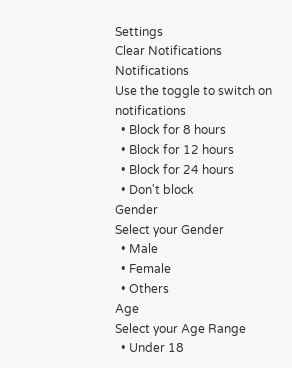Settings
Clear Notifications
Notifications
Use the toggle to switch on notifications
  • Block for 8 hours
  • Block for 12 hours
  • Block for 24 hours
  • Don't block
Gender
Select your Gender
  • Male
  • Female
  • Others
Age
Select your Age Range
  • Under 18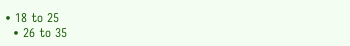• 18 to 25
  • 26 to 35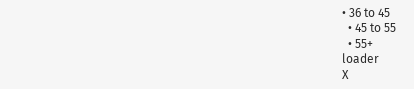• 36 to 45
  • 45 to 55
  • 55+
loader
X